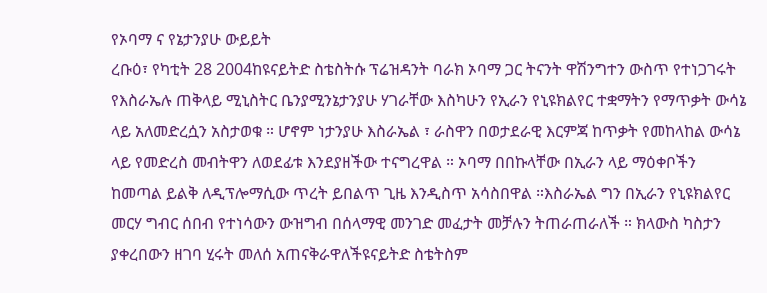የኦባማ ና የኔታንያሁ ውይይት
ረቡዕ፣ የካቲት 28 2004ከዩናይትድ ስቴስትሱ ፕሬዝዳንት ባራክ ኦባማ ጋር ትናንት ዋሽንግተን ውስጥ የተነጋገሩት የእስራኤሉ ጠቅላይ ሚኒስትር ቤንያሚንኔታንያሁ ሃገራቸው እስካሁን የኢራን የኒዩክልየር ተቋማትን የማጥቃት ውሳኔ ላይ አለመድረሷን አስታወቁ ። ሆኖም ነታንያሁ እስራኤል ፣ ራስዋን በወታደራዊ እርምጃ ከጥቃት የመከላከል ውሳኔ ላይ የመድረስ መብትዋን ለወደፊቱ እንደያዘችው ተናግረዋል ። ኦባማ በበኩላቸው በኢራን ላይ ማዕቀቦችን ከመጣል ይልቅ ለዲፕሎማሲው ጥረት ይበልጥ ጊዜ እንዲስጥ አሳስበዋል ።እስራኤል ግን በኢራን የኒዩክልየር መርሃ ግብር ሰበብ የተነሳውን ውዝግብ በሰላማዊ መንገድ መፈታት መቻሉን ትጠራጠራለች ። ክላውስ ካስታን ያቀረበውን ዘገባ ሂሩት መለሰ አጠናቅራዋለችዩናይትድ ስቴትስም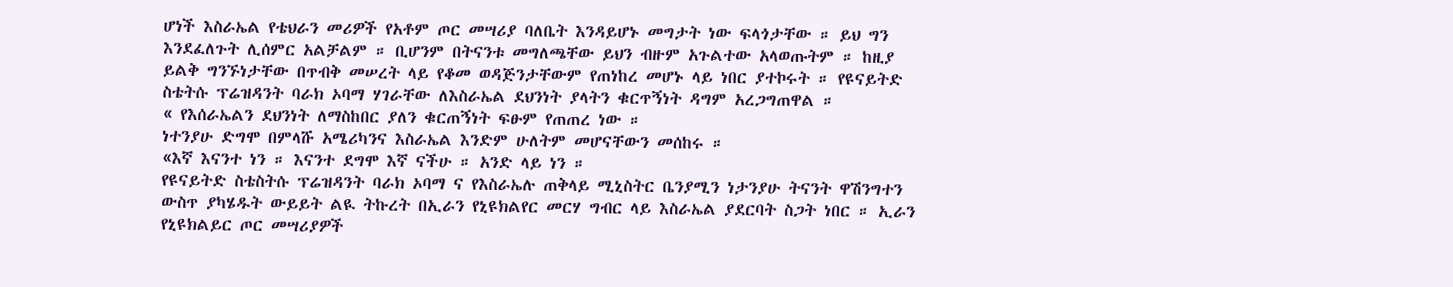ሆነች እስራኤል የቴህራን መሪዎች የአቶም ጦር መሣሪያ ባለቤት እንዳይሆኑ መግታት ነው ፍላጎታቸው ። ይህ ግን እንደፈለጉት ሊሰምር አልቻልም ። ቢሆንም በትናንቱ መግለጫቸው ይህን ብዙም አጉልተው አላወጡትም ። ከዚያ ይልቅ ግንኙነታቸው በጥብቅ መሠረት ላይ የቆመ ወዳጅንታቸውም የጠነከረ መሆኑ ላይ ነበር ያተኮሩት ። የዩናይትድ ስቴትሱ ፕሬዝዳንት ባራክ ኦባማ ሃገራቸው ለእስራኤል ደህንነት ያላትን ቁርጥኝነት ዳግም አረጋግጠዋል ።
« የእሰራኤልን ደህንነት ለማስከበር ያለን ቁርጠኝነት ፍፁም የጠጠረ ነው ።
ነተንያሁ ድግሞ በምላሹ አሜሪካንና እስራኤል እንድም ሁለትም መሆናቸውን መሰከሩ ።
«እኛ እናንተ ነን ። እናንተ ደግሞ እኛ ናችሁ ። አንድ ላይ ነን ።
የዩናይትድ ስቴስትሱ ፕሬዝዳንት ባራክ ኦባማ ና የእስራኤሉ ጠቅላይ ሚኒስትር ቤንያሚን ነታንያሁ ትናንት ዋሽንግተን ውስጥ ያካሄዱት ውይይት ልዪ ትኩረት በኢራን የኒዩክልየር መርሃ ግብር ላይ እስራኤል ያደርባት ስጋት ነበር ። ኢራን የኒዩክልይር ጦር መሣሪያዎች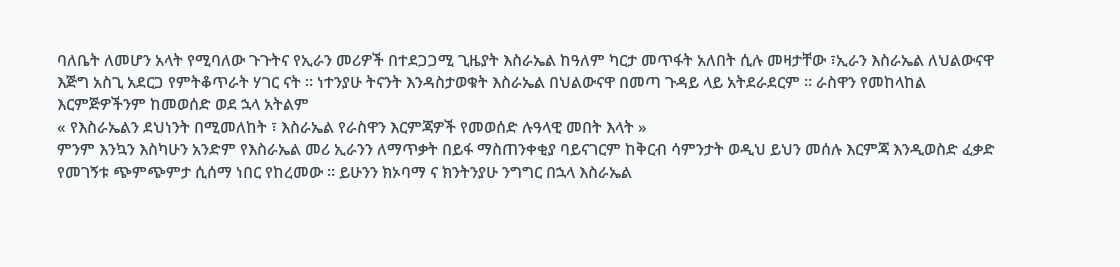ባለቤት ለመሆን አላት የሚባለው ጉጉትና የኢራን መሪዎች በተደጋጋሚ ጊዜያት እስራኤል ከዓለም ካርታ መጥፋት አለበት ሲሉ መዛታቸው ፣ኢራን እስራኤል ለህልውናዋ እጅግ አስጊ አደርጋ የምትቆጥራት ሃገር ናት ። ነተንያሁ ትናንት እንዳስታወቁት እስራኤል በህልውናዋ በመጣ ጉዳይ ላይ አትደራደርም ። ራስዋን የመከላከል እርምጅዎችንም ከመወሰድ ወደ ኋላ አትልም
« የእስራኤልን ደህነንት በሚመለከት ፣ እስራኤል የራስዋን እርምጃዎች የመወሰድ ሉዓላዊ መበት እላት »
ምንም እንኳን እስካሁን አንድም የእስራኤል መሪ ኢራንን ለማጥቃት በይፋ ማስጠንቀቂያ ባይናገርም ከቅርብ ሳምንታት ወዲህ ይህን መሰሉ እርምጃ እንዲወስድ ፈቃድ የመገኝቱ ጭምጭምታ ሲሰማ ነበር የከረመው ። ይሁንን ክኦባማ ና ክንትንያሁ ንግግር በኋላ እስራኤል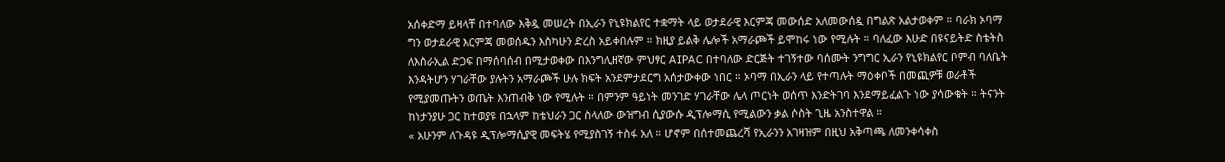አሰቀድማ ይዛላቸ በተባለው እቅዷ መሠረት በኢራን የኒዩክልየር ተቋማት ላይ ወታደራዊ እርምጃ መውሰድ አለመውሰዷ በግልጽ አልታወቀም ። ባራክ ኦባማ ግን ወታደራዊ እርምጃ መወሰዱን እስካሁን ድረስ አይቀበሉም ። ክዚያ ይልቅ ሌሎች አማራጮች ይሞከሩ ነው የሚሉት ። ባለፈው እሁድ በዩናይትድ ስቴትስ ለእስራኢል ድጋፍ በማሰባሰብ በሚታወቀው በእንግሊዘኛው ምህፃር AIPAC በተባለው ድርጅት ተገኝተው ባሰሙት ንግግር ኢራን የኒዩክልየር ቦምብ ባለቤት እንዳትሆን ሃገራቸው ያሉትን አማራጮች ሁሉ ክፍት አንደምታደርግ አሰታውቀው ነበር ። ኦባማ በኢራን ላይ የተጣሉት ማዕቀቦች በመጪዎቹ ወራቶች የሚያመጡትን ወጤት እንጠብቅ ነው የሚሉት ። በምንም ዓይነት መንገድ ሃገራቸው ሌላ ጦርነት ወሰጥ እንድትገባ እንደማይፈልጉ ነው ያሳውቁት ። ትናንት ከነታንያሁ ጋር ከተወያዩ በኋላም ከቴህራን ጋር ስላለው ውዝግብ ሲያውሱ ዲፕሎማሲ የሚልውን ቃል ሶስት ጊዜ አንስተዋል ።
« አሁንም ለጉዳዩ ዲፕሎማሲያዊ መፍትሄ የሚያስገኝ ተስፋ አለ ። ሆኖም በሰተመጨረሻ የኢራንን አገዛዝም በዚህ አቅጣጫ ለመንቀሳቀስ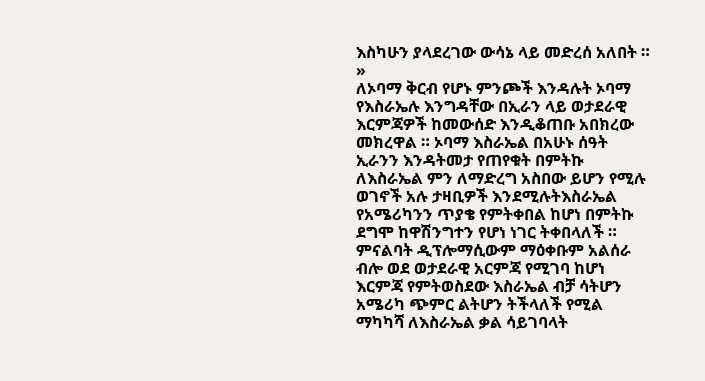እስካሁን ያላደረገው ውሳኔ ላይ መድረሰ አለበት ። »
ለኦባማ ቅርብ የሆኑ ምንጮች እንዳሉት ኦባማ የእስራኤሉ እንግዳቸው በኢራን ላይ ወታደራዊ እርምጃዎች ከመውሰድ እንዲቆጠቡ አበክረው መክረዋል ። ኦባማ እስራኤል በአሁኑ ሰዓት ኢራንን እንዳትመታ የጠየቁት በምትኩ ለእስራኤል ምን ለማድረግ አስበው ይሆን የሚሉ ወገኖች አሉ ታዛቢዎች እንደሚሉትእስራኤል የአሜሪካንን ጥያቄ የምትቀበል ከሆነ በምትኩ ደግሞ ከዋሽንግተን የሆነ ነገር ትቀበላለች ። ምናልባት ዲፕሎማሲውም ማዕቀቡም አልሰራ ብሎ ወደ ወታደራዊ አርምጃ የሚገባ ከሆነ እርምጃ የምትወስደው እስራኤል ብቻ ሳትሆን አሜሪካ ጭምር ልትሆን ትችላለች የሚል ማካካሻ ለእስራኤል ቃል ሳይገባላት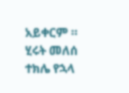አይቀርም ።
ሂሩት መለሰ
ተክሌ የኋላ